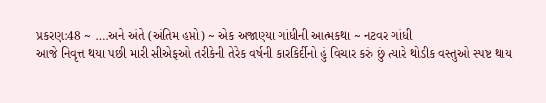પ્રકરણ:48 ~ ….અને અંતે (અંતિમ હપ્તો) ~ એક અજાણ્યા ગાંધીની આત્મકથા ~ નટવર ગાંધી
આજે નિવૃત્ત થયા પછી મારી સીએફઓ તરીકેની તેરેક વર્ષની કારકિર્દીનો હું વિચાર કરું છું ત્યારે થોડીક વસ્તુઓ સ્પષ્ટ થાય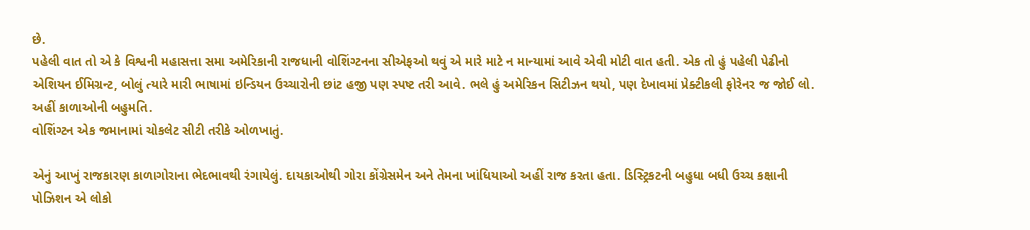છે.
પહેલી વાત તો એ કે વિશ્વની મહાસત્તા સમા અમેરિકાની રાજધાની વોશિંગ્ટનના સીએફઓ થવું એ મારે માટે ન માન્યામાં આવે એવી મોટી વાત હતી. એક તો હું પહેલી પેઢીનો એશિયન ઈમિગ્રન્ટ, બોલું ત્યારે મારી ભાષામાં ઇન્ડિયન ઉચ્ચારોની છાંટ હજી પણ સ્પષ્ટ તરી આવે. ભલે હું અમેરિકન સિટીઝન થયો, પણ દેખાવમાં પ્રેક્ટીકલી ફોરેનર જ જોઈ લો. અહીં કાળાઓની બહુમતિ.
વોશિંગ્ટન એક જમાનામાં ચોકલેટ સીટી તરીકે ઓળખાતું.

એનું આખું રાજકારણ કાળાગોરાના ભેદભાવથી રંગાયેલું. દાયકાઓથી ગોરા કોંગ્રેસમેન અને તેમના ખાંધિયાઓ અહીં રાજ કરતા હતા. ડિસ્ટ્રિકટની બહુધા બધી ઉચ્ચ કક્ષાની પોઝિશન એ લોકો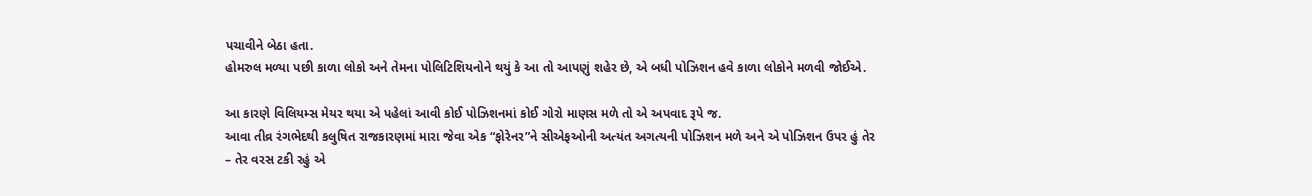પચાવીને બેઠા હતા.
હોમરુલ મળ્યા પછી કાળા લોકો અને તેમના પોલિટિશિયનોને થયું કે આ તો આપણું શહેર છે, એ બધી પોઝિશન હવે કાળા લોકોને મળવી જોઈએ.

આ કારણે વિલિયમ્સ મેયર થયા એ પહેલાં આવી કોઈ પોઝિશનમાં કોઈ ગોરો માણસ મળે તો એ અપવાદ રૂપે જ.
આવા તીવ્ર રંગભેદથી કલુષિત રાજકારણમાં મારા જેવા એક “ફોરેનર”ને સીએફઓની અત્યંત અગત્યની પોઝિશન મળે અને એ પોઝિશન ઉપર હું તેર – તેર વરસ ટકી રહું એ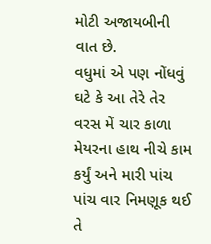મોટી અજાયબીની વાત છે.
વધુમાં એ પણ નોંધવું ઘટે કે આ તેરે તેર વરસ મેં ચાર કાળા મેયરના હાથ નીચે કામ કર્યું અને મારી પાંચ પાંચ વાર નિમણૂક થઈ તે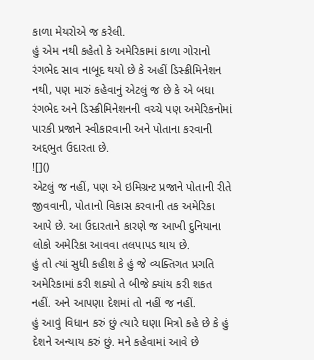કાળા મેયરોએ જ કરેલી.
હું એમ નથી કહેતો કે અમેરિકામાં કાળા ગોરાનો રંગભેદ સાવ નાબૂદ થયો છે કે અહીં ડિસ્ક્રીમિનેશન નથી, પણ મારું કહેવાનું એટલું જ છે કે એ બધા રંગભેદ અને ડિસ્ક્રીમિનેશનની વચ્ચે પણ અમેરિકનોમાં પારકી પ્રજાને સ્વીકારવાની અને પોતાના કરવાની અદ્દભુત ઉદારતા છે.
![]()
એટલું જ નહીં, પણ એ ઇમિગ્રન્ટ પ્રજાને પોતાની રીતે જીવવાની, પોતાનો વિકાસ કરવાની તક અમેરિકા આપે છે. આ ઉદારતાને કારણે જ આખી દુનિયાના લોકો અમેરિકા આવવા તલપાપડ થાય છે.
હું તો ત્યાં સુધી કહીશ કે હું જે વ્યક્તિગત પ્રગતિ અમેરિકામાં કરી શક્યો તે બીજે ક્યાંય કરી શકત નહીં. અને આપણા દેશમાં તો નહીં જ નહીં.
હું આવું વિધાન કરું છું ત્યારે ઘણા મિત્રો કહે છે કે હું દેશને અન્યાય કરું છું. મને કહેવામાં આવે છે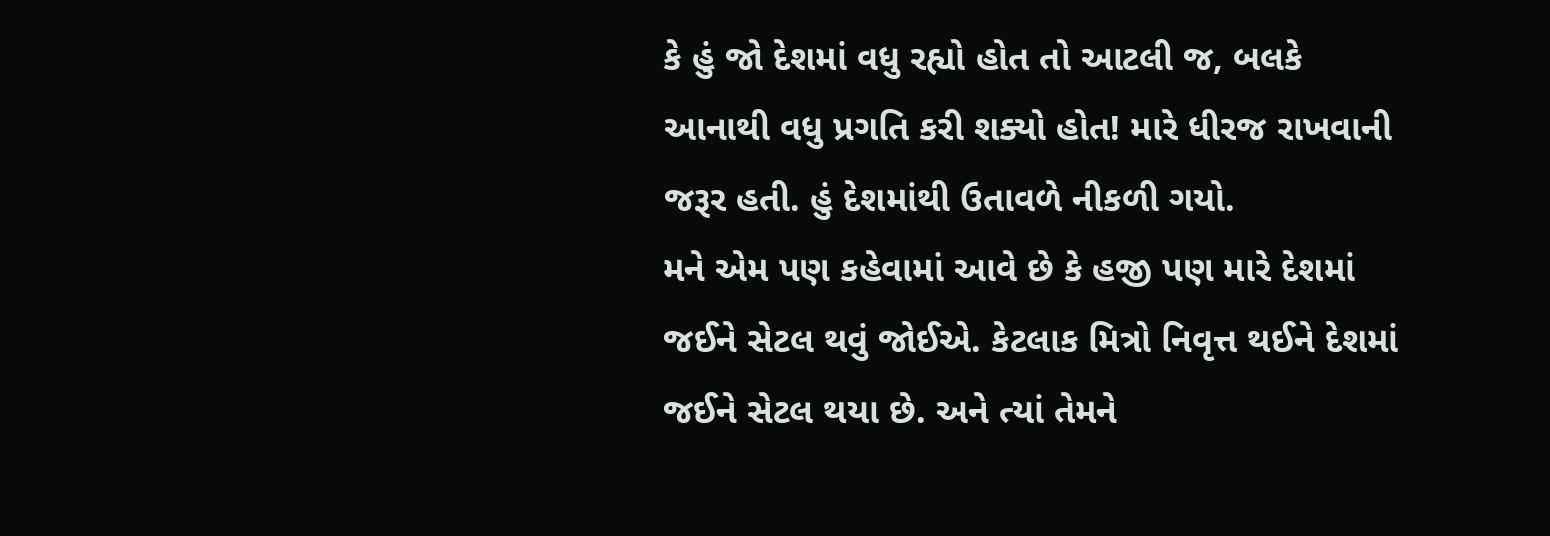કે હું જો દેશમાં વધુ રહ્યો હોત તો આટલી જ, બલકે આનાથી વધુ પ્રગતિ કરી શક્યો હોત! મારે ધીરજ રાખવાની જરૂર હતી. હું દેશમાંથી ઉતાવળે નીકળી ગયો.
મને એમ પણ કહેવામાં આવે છે કે હજી પણ મારે દેશમાં જઈને સેટલ થવું જોઈએ. કેટલાક મિત્રો નિવૃત્ત થઈને દેશમાં જઈને સેટલ થયા છે. અને ત્યાં તેમને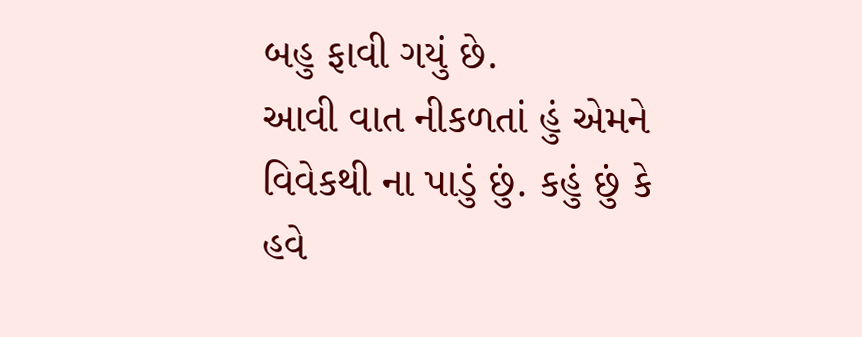બહુ ફાવી ગયું છે.
આવી વાત નીકળતાં હું એમને વિવેકથી ના પાડું છું. કહું છું કે હવે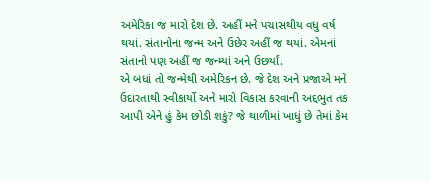અમેરિકા જ મારો દેશ છે. અહીં મને પચાસથીય વધુ વર્ષ થયાં. સંતાનોના જન્મ અને ઉછેર અહીં જ થયાં. એમનાં સંતાનો પણ અહીં જ જન્મ્યાં અને ઉછર્યાં.
એ બધાં તો જન્મેથી અમેરિકન છે. જે દેશ અને પ્રજાએ મને ઉદારતાથી સ્વીકાર્યો અને મારો વિકાસ કરવાની અદ્દભુત તક આપી એને હું કેમ છોડી શકું? જે થાળીમાં ખાધું છે તેમાં કેમ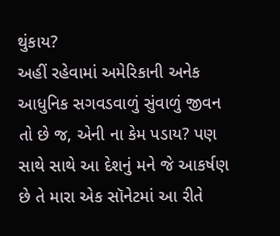થુંકાય?
અહીં રહેવામાં અમેરિકાની અનેક આધુનિક સગવડવાળું સુંવાળું જીવન તો છે જ, એની ના કેમ પડાય? પણ સાથે સાથે આ દેશનું મને જે આકર્ષણ છે તે મારા એક સૉનેટમાં આ રીતે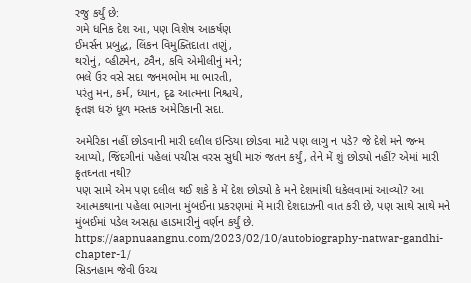રજુ કર્યું છે:
ગમે ધનિક દેશ આ, પણ વિશેષ આકર્ષણ
ઈમર્સન પ્રબુદ્ધ, લિંકન વિમુક્તિદાતા તણું,
થરોનું, વ્હીટમેન, ટ્વૈન, કવિ એમીલીનું મને;
ભલે ઉર વસે સદા જનમભોમ મા ભારતી,
પરંતુ મન, કર્મ, ધ્યાન, દૃઢ આત્મના નિશ્ચયે,
કૃતજ્ઞ ધરું ધૂળ મસ્તક અમેરિકાની સદા.

અમેરિકા નહીં છોડવાની મારી દલીલ ઇન્ડિયા છોડવા માટે પણ લાગુ ન પડે? જે દેશે મને જન્મ આપ્યો, જિંદગીનાં પહેલાં પચીસ વરસ સુધી મારું જતન કર્યું, તેને મેં શું છોડ્યો નહીં? એમાં મારી કૃતઘ્નતા નથી?
પણ સામે એમ પણ દલીલ થઈ શકે કે મેં દેશ છોડ્યો કે મને દેશમાંથી ધકેલવામાં આવ્યો? આ આત્મકથાના પહેલા ભાગના મુંબઈના પ્રકરણમાં મેં મારી દેશદાઝની વાત કરી છે, પણ સાથે સાથે મને મુંબઈમાં પડેલ અસહ્ય હાડમારીનું વર્ણન કર્યું છે.
https://aapnuaangnu.com/2023/02/10/autobiography-natwar-gandhi-chapter-1/
સિડનહામ જેવી ઉચ્ચ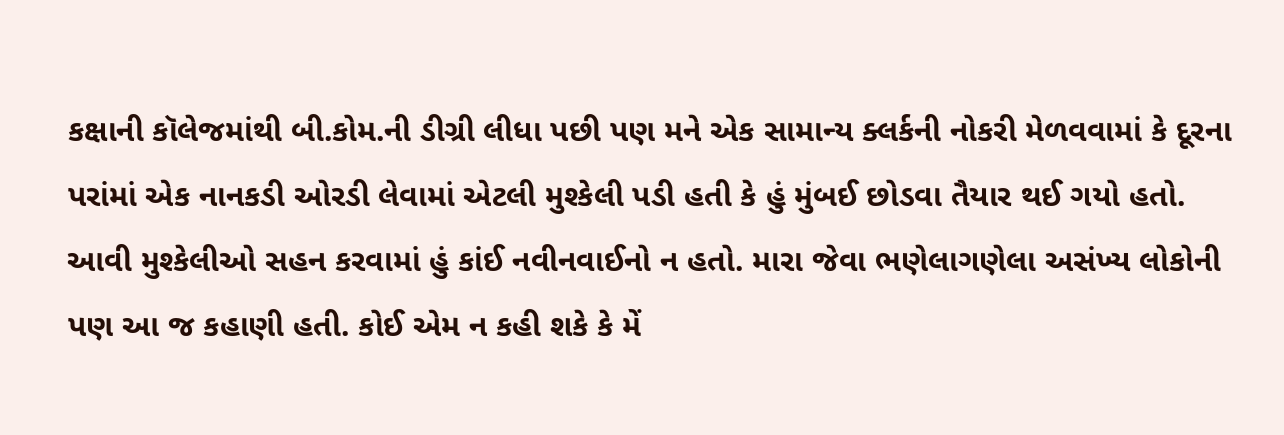કક્ષાની કૉલેજમાંથી બી.કોમ.ની ડીગ્રી લીધા પછી પણ મને એક સામાન્ય ક્લર્કની નોકરી મેળવવામાં કે દૂરના પરાંમાં એક નાનકડી ઓરડી લેવામાં એટલી મુશ્કેલી પડી હતી કે હું મુંબઈ છોડવા તૈયાર થઈ ગયો હતો.
આવી મુશ્કેલીઓ સહન કરવામાં હું કાંઈ નવીનવાઈનો ન હતો. મારા જેવા ભણેલાગણેલા અસંખ્ય લોકોની પણ આ જ કહાણી હતી. કોઈ એમ ન કહી શકે કે મેં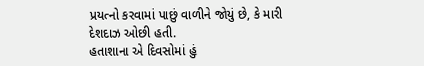પ્રયત્નો કરવામાં પાછું વાળીને જોયું છે, કે મારી દેશદાઝ ઓછી હતી.
હતાશાના એ દિવસોમાં હું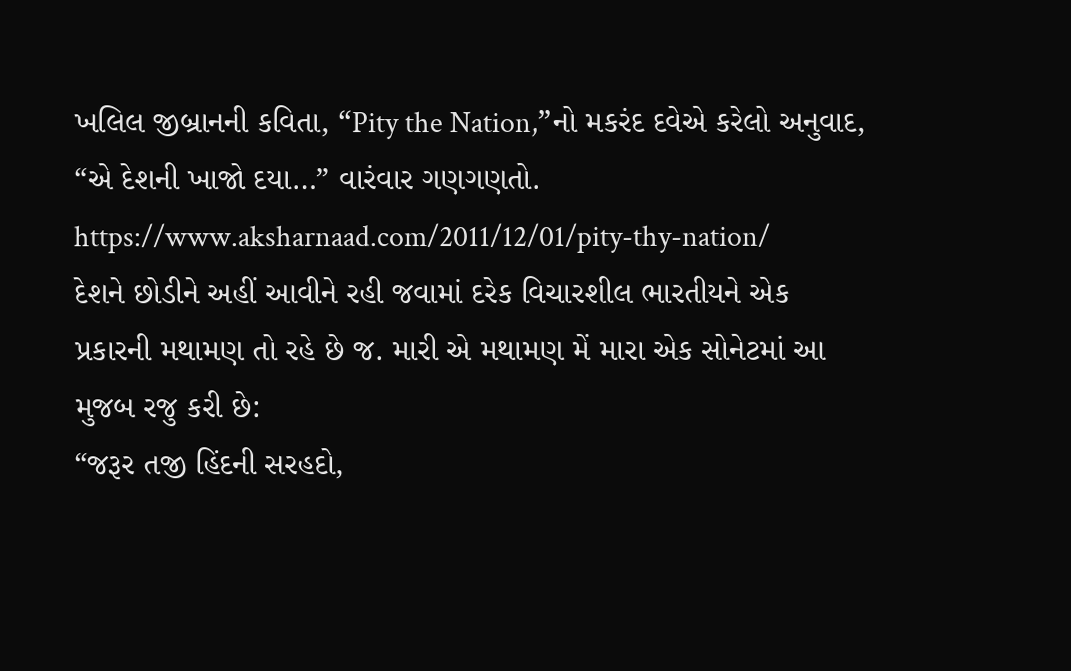ખલિલ જીબ્રાનની કવિતા, “Pity the Nation,”નો મકરંદ દવેએ કરેલો અનુવાદ, “એ દેશની ખાજો દયા…” વારંવાર ગણગણતો.
https://www.aksharnaad.com/2011/12/01/pity-thy-nation/
દેશને છોડીને અહીં આવીને રહી જવામાં દરેક વિચારશીલ ભારતીયને એક પ્રકારની મથામણ તો રહે છે જ. મારી એ મથામણ મેં મારા એક સોનેટમાં આ મુજબ રજુ કરી છે:
“જરૂર તજી હિંદની સરહદો,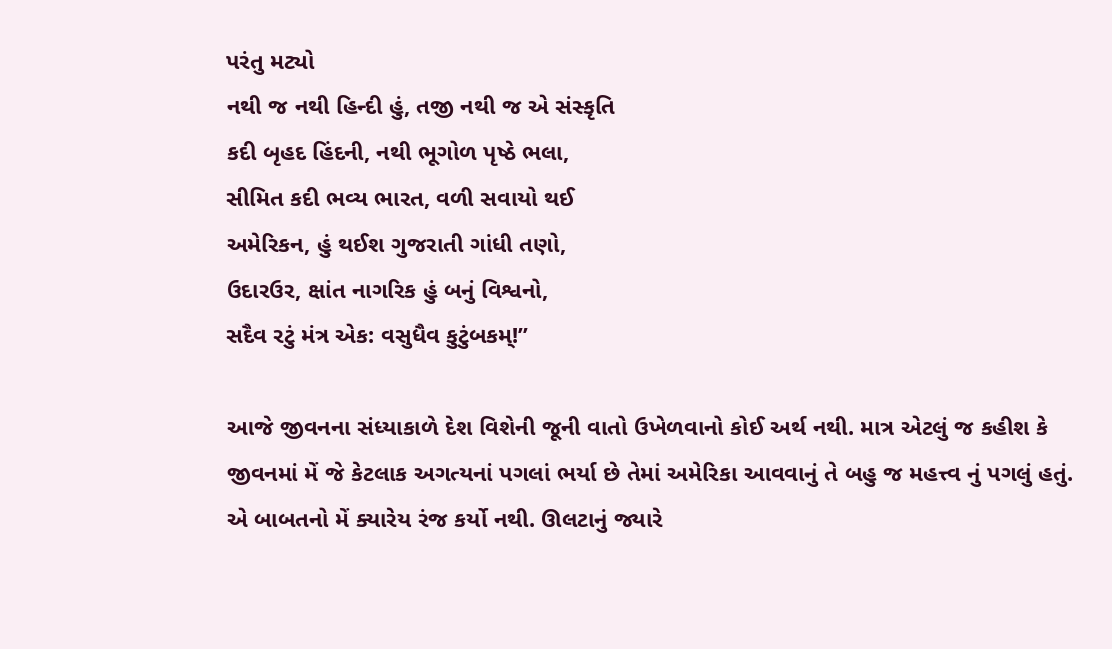પરંતુ મટ્યો
નથી જ નથી હિન્દી હું, તજી નથી જ એ સંસ્કૃતિ
કદી બૃહદ હિંદની, નથી ભૂગોળ પૃષ્ઠે ભલા,
સીમિત કદી ભવ્ય ભારત, વળી સવાયો થઈ
અમેરિકન, હું થઈશ ગુજરાતી ગાંધી તણો,
ઉદારઉર, ક્ષાંત નાગરિક હું બનું વિશ્વનો,
સદૈવ રટું મંત્ર એક: વસુધૈવ કુટુંબકમ્!”

આજે જીવનના સંધ્યાકાળે દેશ વિશેની જૂની વાતો ઉખેળવાનો કોઈ અર્થ નથી. માત્ર એટલું જ કહીશ કે જીવનમાં મેં જે કેટલાક અગત્યનાં પગલાં ભર્યા છે તેમાં અમેરિકા આવવાનું તે બહુ જ મહત્ત્વ નું પગલું હતું. એ બાબતનો મેં ક્યારેય રંજ કર્યો નથી. ઊલટાનું જ્યારે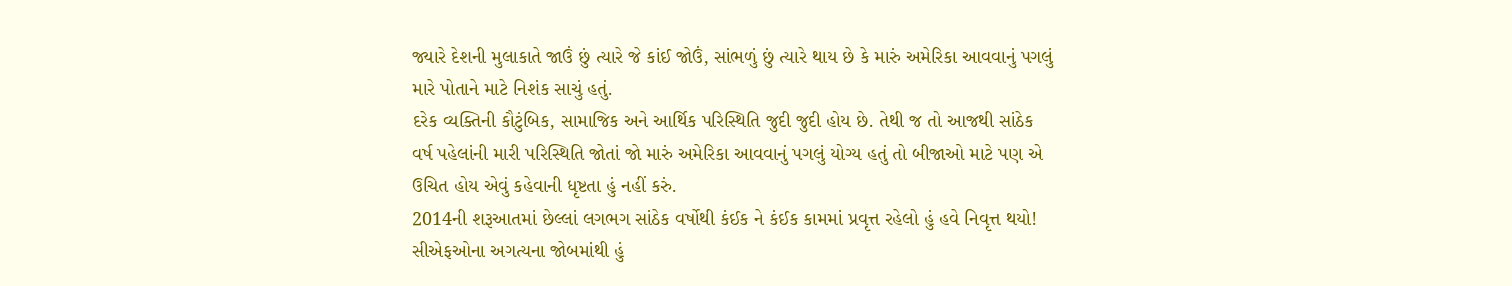જ્યારે દેશની મુલાકાતે જાઉં છું ત્યારે જે કાંઈ જોઉં, સાંભળું છું ત્યારે થાય છે કે મારું અમેરિકા આવવાનું પગલું મારે પોતાને માટે નિશંક સાચું હતું.
દરેક વ્યક્તિની કૌટુંબિક, સામાજિક અને આર્થિક પરિસ્થિતિ જુદી જુદી હોય છે. તેથી જ તો આજથી સાંઠેક વર્ષ પહેલાંની મારી પરિસ્થિતિ જોતાં જો મારું અમેરિકા આવવાનું પગલું યોગ્ય હતું તો બીજાઓ માટે પણ એ ઉચિત હોય એવું કહેવાની ધૃષ્ટતા હું નહીં કરું.
2014ની શરૂઆતમાં છેલ્લાં લગભગ સાંઠેક વર્ષોથી કંઈક ને કંઈક કામમાં પ્રવૃત્ત રહેલો હું હવે નિવૃત્ત થયો! સીએફઓના અગત્યના જોબમાંથી હું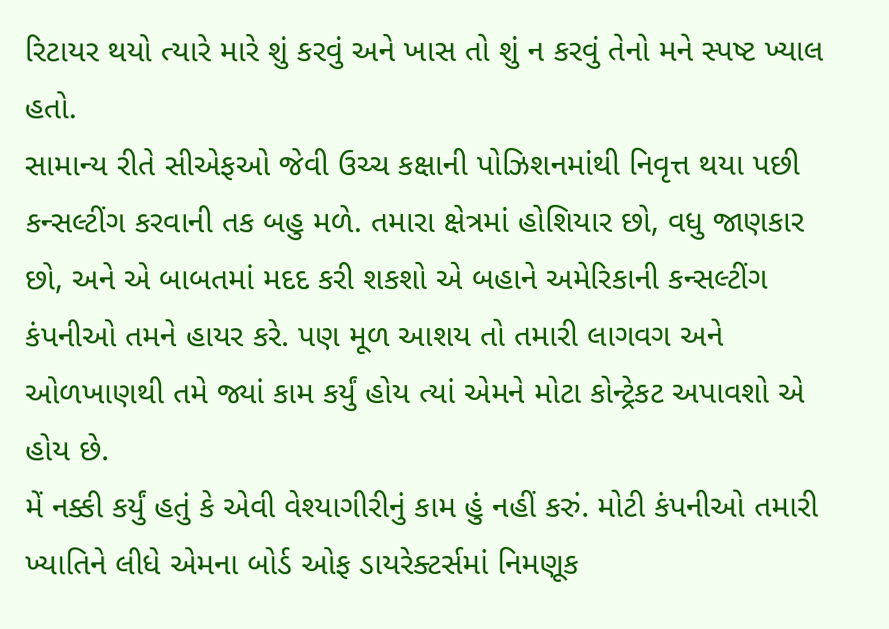રિટાયર થયો ત્યારે મારે શું કરવું અને ખાસ તો શું ન કરવું તેનો મને સ્પષ્ટ ખ્યાલ હતો.
સામાન્ય રીતે સીએફઓ જેવી ઉચ્ચ કક્ષાની પોઝિશનમાંથી નિવૃત્ત થયા પછી કન્સલ્ટીંગ કરવાની તક બહુ મળે. તમારા ક્ષેત્રમાં હોશિયાર છો, વધુ જાણકાર છો, અને એ બાબતમાં મદદ કરી શકશો એ બહાને અમેરિકાની કન્સલ્ટીંગ કંપનીઓ તમને હાયર કરે. પણ મૂળ આશય તો તમારી લાગવગ અને ઓળખાણથી તમે જ્યાં કામ કર્યું હોય ત્યાં એમને મોટા કોન્ટ્રેકટ અપાવશો એ હોય છે.
મેં નક્કી કર્યું હતું કે એવી વેશ્યાગીરીનું કામ હું નહીં કરું. મોટી કંપનીઓ તમારી ખ્યાતિને લીધે એમના બોર્ડ ઓફ ડાયરેક્ટર્સમાં નિમણૂક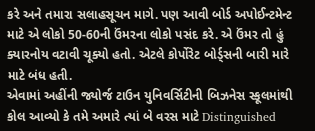કરે અને તમારા સલાહસૂચન માગે. પણ આવી બોર્ડ અપોઈન્ટમેન્ટ માટે એ લોકો 50-60ની ઉંમરના લોકો પસંદ કરે. એ ઉંમર તો હું ક્યારનોય વટાવી ચૂક્યો હતો. એટલે કોર્પોરેટ બોર્ડ્સની બારી મારે માટે બંધ હતી.
એવામાં અહીંની જ્યોર્જ ટાઉન યુનિવર્સિટીની બિઝનેસ સ્કૂલમાંથી કોલ આવ્યો કે તમે અમારે ત્યાં બે વરસ માટે Distinguished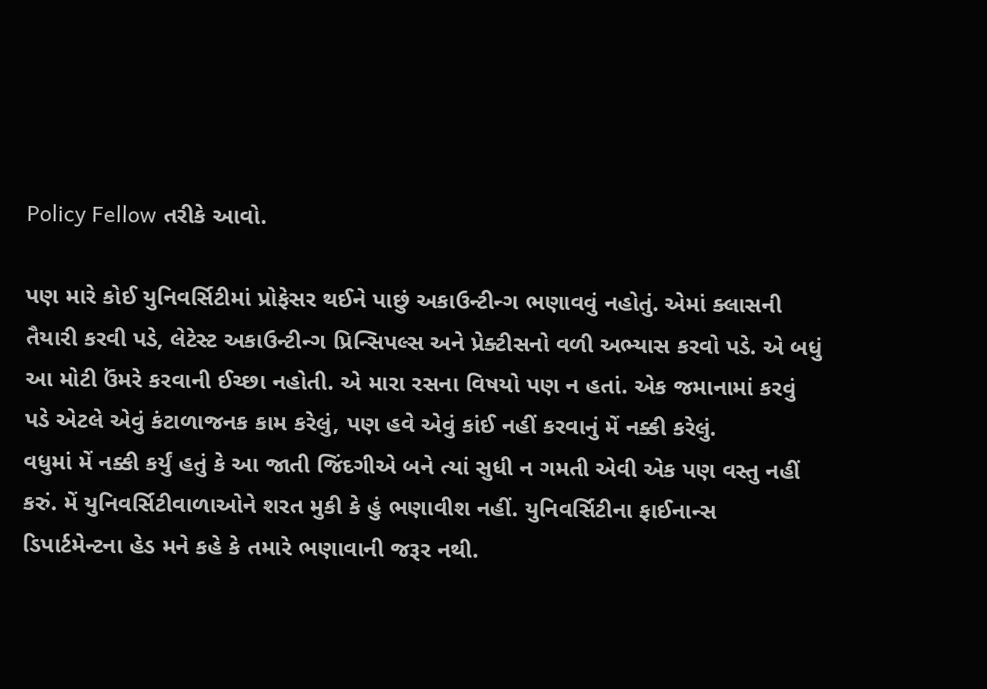Policy Fellow તરીકે આવો.

પણ મારે કોઈ યુનિવર્સિટીમાં પ્રોફેસર થઈને પાછું અકાઉન્ટીન્ગ ભણાવવું નહોતું. એમાં ક્લાસની તૈયારી કરવી પડે, લેટેસ્ટ અકાઉન્ટીન્ગ પ્રિન્સિપલ્સ અને પ્રેક્ટીસનો વળી અભ્યાસ કરવો પડે. એ બધું આ મોટી ઉંમરે કરવાની ઈચ્છા નહોતી. એ મારા રસના વિષયો પણ ન હતાં. એક જમાનામાં કરવું પડે એટલે એવું કંટાળાજનક કામ કરેલું, પણ હવે એવું કાંઈ નહીં કરવાનું મેં નક્કી કરેલું.
વધુમાં મેં નક્કી કર્યું હતું કે આ જાતી જિંદગીએ બને ત્યાં સુધી ન ગમતી એવી એક પણ વસ્તુ નહીં કરું. મેં યુનિવર્સિટીવાળાઓને શરત મુકી કે હું ભણાવીશ નહીં. યુનિવર્સિટીના ફાઈનાન્સ ડિપાર્ટમેન્ટના હેડ મને કહે કે તમારે ભણાવાની જરૂર નથી.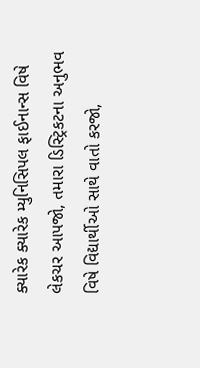ક્યારેક ક્યારેક મ્યુનિસિપલ ફાઈનાન્સ વિષે લેકચર આપજો, તમારા ડિસ્ટ્રિકટના અનુભવ વિષે વિદ્યાર્થીઓ સાથે વાતો કરજો,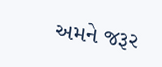અમને જરૂર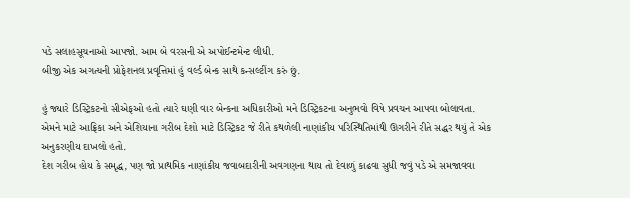પડે સલાહસૂચનાઓ આપજો. આમ બે વરસની એ અપોઈન્ટમેન્ટ લીધી.
બીજી એક અગત્યની પ્રોફેશનલ પ્રવૃત્તિમાં હું વર્લ્ડ બેન્ક સાથે કન્સલ્ટીંગ કરું છું.

હું જ્યારે ડિસ્ટ્રિકટનો સીએફઓ હતો ત્યારે ઘણી વાર બેન્કના અધિકારીઓ મને ડિસ્ટ્રિકટના અનુભવો વિષે પ્રવચન આપવા બોલાવતા.
એમને માટે આફ્રિકા અને એશિયાના ગરીબ દેશો માટે ડિસ્ટ્રિકટ જે રીતે કથળેલી નાણાંકીય પરિસ્થિતિમાંથી ઊગરીને રીતે સદ્ધર થયું તે એક અનુકરણીય દાખલો હતો.
દેશ ગરીબ હોય કે સમૃદ્ધ, પણ જો પ્રાથમિક નાણાંકીય જવાબદારીની અવગણના થાય તો દેવાળું કાઢવા સુધી જવું પડે એ સમજાવવા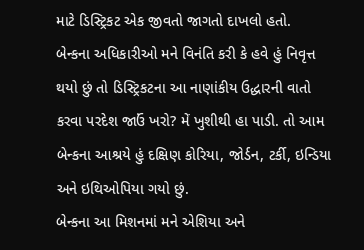માટે ડિસ્ટ્રિકટ એક જીવતો જાગતો દાખલો હતો.
બેન્કના અધિકારીઓ મને વિનંતિ કરી કે હવે હું નિવૃત્ત થયો છું તો ડિસ્ટ્રિકટના આ નાણાંકીય ઉદ્ધારની વાતો કરવા પરદેશ જાઉં ખરો? મેં ખુશીથી હા પાડી. તો આમ બેન્કના આશ્રયે હું દક્ષિણ કોરિયા, જોર્ડન, ટર્કી, ઇન્ડિયા અને ઇથિઓપિયા ગયો છું.
બેન્કના આ મિશનમાં મને એશિયા અને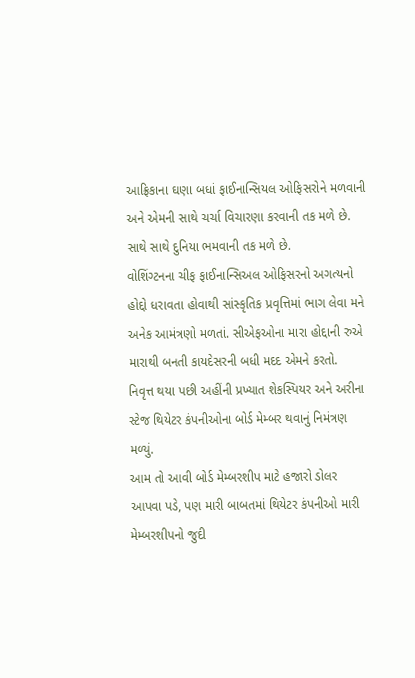આફ્રિકાના ઘણા બધાં ફાઈનાન્સિયલ ઓફિસરોને મળવાની અને એમની સાથે ચર્ચા વિચારણા કરવાની તક મળે છે. સાથે સાથે દુનિયા ભમવાની તક મળે છે.
વોશિંગ્ટનના ચીફ ફાઈનાન્સિઅલ ઓફિસરનો અગત્યનો હોદ્દો ધરાવતા હોવાથી સાંસ્કૃતિક પ્રવૃત્તિમાં ભાગ લેવા મને અનેક આમંત્રણો મળતાં. સીએફઓના મારા હોદ્દાની રુએ મારાથી બનતી કાયદેસરની બધી મદદ એમને કરતો.
નિવૃત્ત થયા પછી અહીંની પ્રખ્યાત શેકસ્પિયર અને અરીના સ્ટેજ થિયેટર કંપનીઓના બોર્ડ મેમ્બર થવાનું નિમંત્રણ મળ્યું.
આમ તો આવી બોર્ડ મેમ્બરશીપ માટે હજારો ડોલર આપવા પડે, પણ મારી બાબતમાં થિયેટર કંપનીઓ મારી મેમ્બરશીપનો જુદી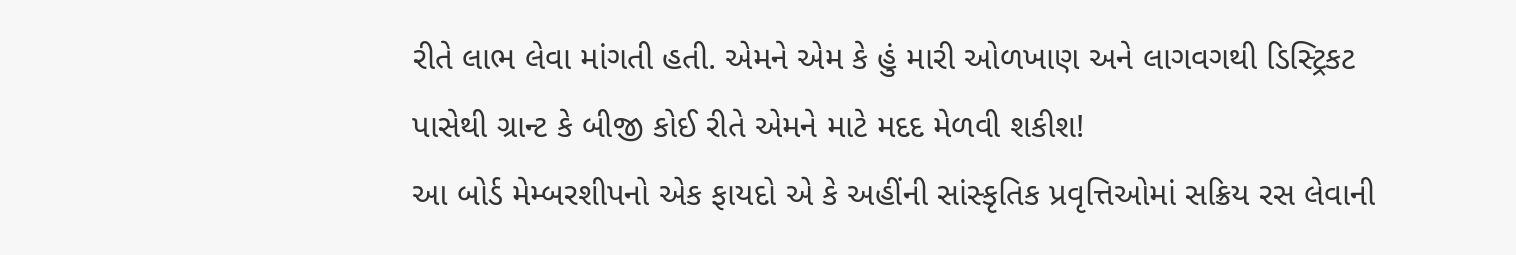રીતે લાભ લેવા માંગતી હતી. એમને એમ કે હું મારી ઓળખાણ અને લાગવગથી ડિસ્ટ્રિકટ પાસેથી ગ્રાન્ટ કે બીજી કોઈ રીતે એમને માટે મદદ મેળવી શકીશ!
આ બોર્ડ મેમ્બરશીપનો એક ફાયદો એ કે અહીંની સાંસ્કૃતિક પ્રવૃત્તિઓમાં સક્રિય રસ લેવાની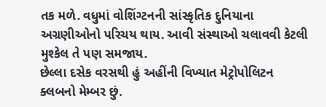તક મળે. વધુમાં વોશિંગ્ટનની સાંસ્કૃતિક દુનિયાના અગ્રણીઓનો પરિચય થાય. આવી સંસ્થાઓ ચલાવવી કેટલી મુશ્કેલ તે પણ સમજાય.
છેલ્લા દસેક વરસથી હું અહીંની વિખ્યાત મેટ્રોપોલિટન ક્લબનો મેમ્બર છું.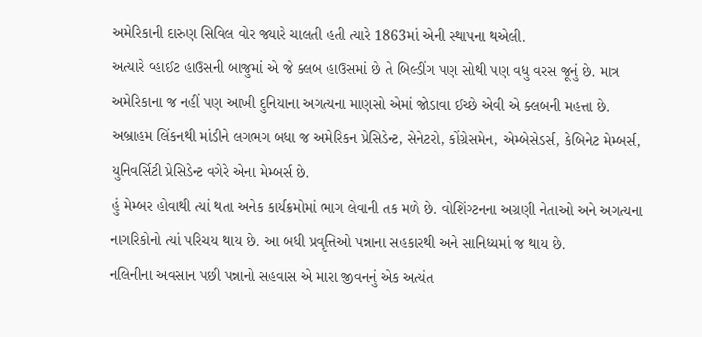અમેરિકાની દારુણ સિવિલ વોર જ્યારે ચાલતી હતી ત્યારે 1863માં એની સ્થાપના થએલી.
અત્યારે વ્હાઈટ હાઉસની બાજુમાં એ જે ક્લબ હાઉસમાં છે તે બિલ્ડીંગ પણ સોથી પણ વધુ વરસ જૂનું છે. માત્ર અમેરિકાના જ નહીં પણ આખી દુનિયાના અગત્યના માણસો એમાં જોડાવા ઈચ્છે એવી એ ક્લબની મહત્તા છે.
અબ્રાહમ લિંકનથી માંડીને લગભગ બધા જ અમેરિકન પ્રેસિડેન્ટ, સેનેટરો, કોંગ્રેસમેન, એમ્બેસેડર્સ, કેબિનેટ મેમ્બર્સ, યુનિવર્સિટી પ્રેસિડેન્ટ વગેરે એના મેમ્બર્સ છે.
હું મેમ્બર હોવાથી ત્યાં થતા અનેક કાર્યક્રમોમાં ભાગ લેવાની તક મળે છે. વોશિંગ્ટનના અગ્રણી નેતાઓ અને અગત્યના નાગરિકોનો ત્યાં પરિચય થાય છે. આ બધી પ્રવૃત્તિઓ પન્નાના સહકારથી અને સાનિધ્યમાં જ થાય છે.
નલિનીના અવસાન પછી પન્નાનો સહવાસ એ મારા જીવનનું એક અત્યંત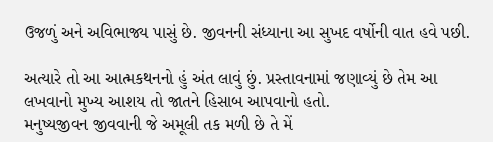ઉજળું અને અવિભાજ્ય પાસું છે. જીવનની સંધ્યાના આ સુખદ વર્ષોની વાત હવે પછી.

અત્યારે તો આ આત્મકથનનો હું અંત લાવું છું. પ્રસ્તાવનામાં જણાવ્યું છે તેમ આ લખવાનો મુખ્ય આશય તો જાતને હિસાબ આપવાનો હતો.
મનુષ્યજીવન જીવવાની જે અમૂલી તક મળી છે તે મેં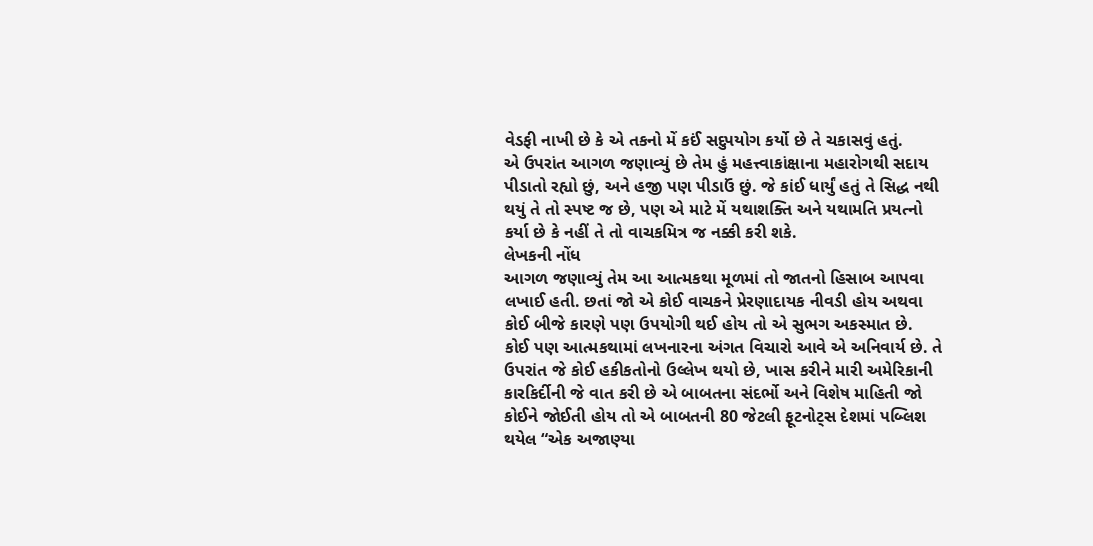વેડફી નાખી છે કે એ તકનો મેં કઈં સદુપયોગ કર્યો છે તે ચકાસવું હતું.
એ ઉપરાંત આગળ જણાવ્યું છે તેમ હું મહત્ત્વાકાંક્ષાના મહારોગથી સદાય પીડાતો રહ્યો છું, અને હજી પણ પીડાઉં છું. જે કાંઈ ધાર્યું હતું તે સિદ્ધ નથી થયું તે તો સ્પષ્ટ જ છે, પણ એ માટે મેં યથાશક્તિ અને યથામતિ પ્રયત્નો કર્યા છે કે નહીં તે તો વાચકમિત્ર જ નક્કી કરી શકે.
લેખકની નોંધ
આગળ જણાવ્યું તેમ આ આત્મકથા મૂળમાં તો જાતનો હિસાબ આપવા લખાઈ હતી. છતાં જો એ કોઈ વાચકને પ્રેરણાદાયક નીવડી હોય અથવા કોઈ બીજે કારણે પણ ઉપયોગી થઈ હોય તો એ સુભગ અકસ્માત છે.
કોઈ પણ આત્મકથામાં લખનારના અંગત વિચારો આવે એ અનિવાર્ય છે. તે ઉપરાંત જે કોઈ હકીકતોનો ઉલ્લેખ થયો છે, ખાસ કરીને મારી અમેરિકાની કારકિર્દીની જે વાત કરી છે એ બાબતના સંદર્ભો અને વિશેષ માહિતી જો કોઈને જોઈતી હોય તો એ બાબતની 80 જેટલી ફૂટનોટ્સ દેશમાં પબ્લિશ થયેલ “એક અજાણ્યા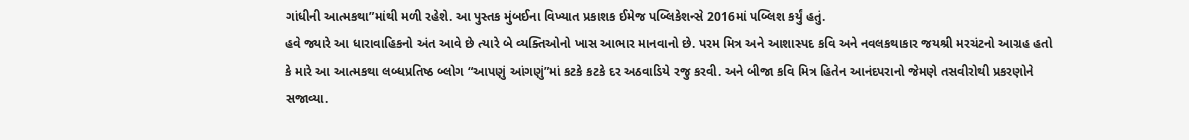ગાંધીની આત્મકથા”માંથી મળી રહેશે. આ પુસ્તક મુંબઈના વિખ્યાત પ્રકાશક ઈમેજ પબ્લિકેશન્સે 2016માં પબ્લિશ કર્યું હતું.
હવે જ્યારે આ ધારાવાહિકનો અંત આવે છે ત્યારે બે વ્યક્તિઓનો ખાસ આભાર માનવાનો છે. પરમ મિત્ર અને આશાસ્પદ કવિ અને નવલકથાકાર જયશ્રી મરચંટનો આગ્રહ હતો કે મારે આ આત્મકથા લબ્ધપ્રતિષ્ઠ બ્લોગ “આપણું આંગણું”માં કટકે કટકે દર અઠવાડિયે રજુ કરવી. અને બીજા કવિ મિત્ર હિતેન આનંદપરાનો જેમણે તસવીરોથી પ્રકરણોને સજાવ્યા.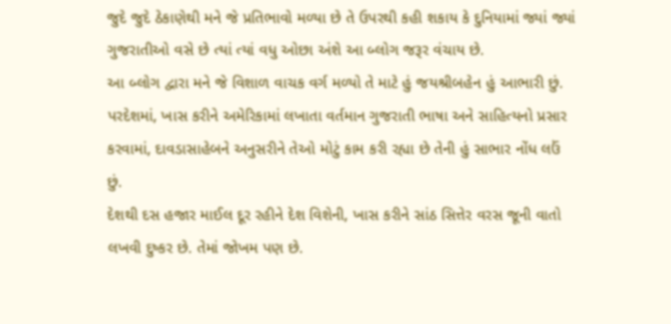જુદે જુદે ઠેકાણેથી મને જે પ્રતિભાવો મળ્યા છે તે ઉપરથી કહી શકાય કે દુનિયામાં જ્યાં જ્યાં ગુજરાતીઓ વસે છે ત્યાં ત્યાં વધુ ઓછા અંશે આ બ્લોગ જરૂર વંચાય છે.
આ બ્લોગ દ્વારા મને જે વિશાળ વાચક વર્ગ મળ્યો તે માટે હું જયશ્રીબહેન હું આભારી છું. પરદેશમાં, ખાસ કરીને અમેરિકામાં લખાતા વર્તમાન ગુજરાતી ભાષા અને સાહિત્યનો પ્રસાર કરવામાં, દાવડાસાહેબને અનુસરીને તેઓ મોટું કામ કરી રહ્યા છે તેની હું સાભાર નોંધ લઉં છું.
દેશથી દસ હજાર માઈલ દૂર રહીને દેશ વિશેની, ખાસ કરીને સાંઠ સિત્તેર વરસ જૂની વાતો લખવી દુષ્કર છે. તેમાં જોખમ પણ છે.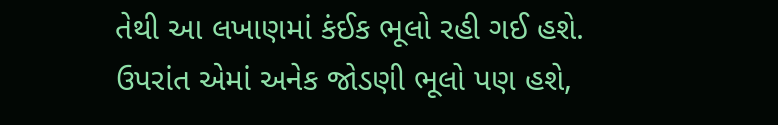તેથી આ લખાણમાં કંઈક ભૂલો રહી ગઈ હશે. ઉપરાંત એમાં અનેક જોડણી ભૂલો પણ હશે,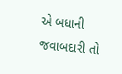એ બધાની જવાબદારી તો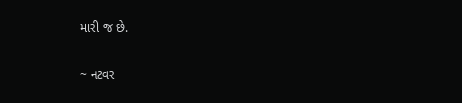મારી જ છે.

~ નટવર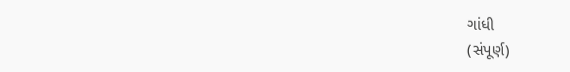ગાંધી
(સંપૂર્ણ)